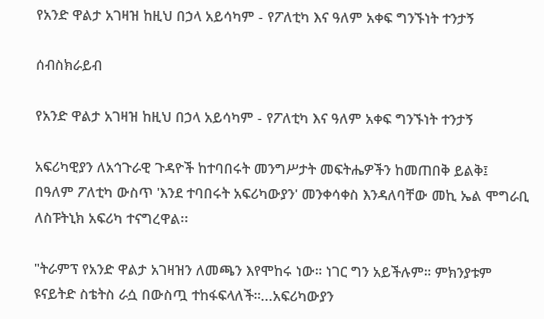የአንድ ዋልታ አገዛዝ ከዚህ በኃላ አይሳካም - የፖለቲካ እና ዓለም አቀፍ ግንኙነት ተንታኝ

ሰብስክራይብ

የአንድ ዋልታ አገዛዝ ከዚህ በኃላ አይሳካም - የፖለቲካ እና ዓለም አቀፍ ግንኙነት ተንታኝ

አፍሪካዊያን ለአኅጉራዊ ጉዳዮች ከተባበሩት መንግሥታት መፍትሔዎችን ከመጠበቅ ይልቅ፤ በዓለም ፖለቲካ ውስጥ 'እንደ ተባበሩት አፍሪካውያን' መንቀሳቀስ እንዳለባቸው መኪ ኤል ሞግራቢ ለስፑትኒክ አፍሪካ ተናግረዋል፡፡

"ትራምፕ የአንድ ዋልታ አገዛዝን ለመጫን እየሞከሩ ነው። ነገር ግን አይችሉም። ምክንያቱም ዩናይትድ ስቴትስ ራሷ በውስጧ ተከፋፍላለች።...አፍሪካውያን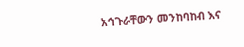አኅጉራቸውን መንከባከብ እና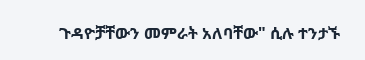ጉዳዮቻቸውን መምራት አለባቸው" ሲሉ ተንታኙ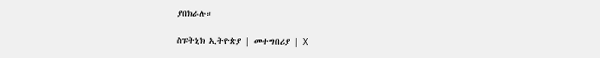ያበክራሉ።

ስፑትኒክ ኢትዮጵያ | መተግበሪያ | X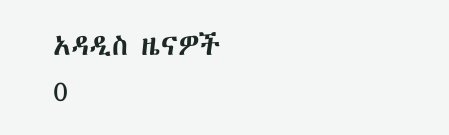አዳዲስ ዜናዎች
0